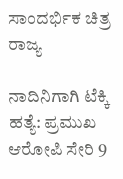ಸಾಂದರ್ಭಿಕ ಚಿತ್ರ
ರಾಜ್ಯ

ನಾದಿನಿಗಾಗಿ ಟೆಕ್ಕಿ ಹತ್ಯೆ: ಪ್ರಮುಖ ಆರೋಪಿ ಸೇರಿ 9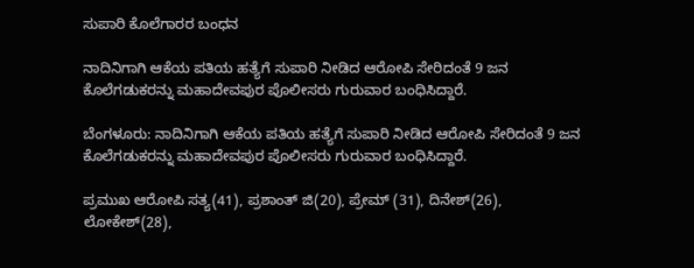ಸುಪಾರಿ ಕೊಲೆಗಾರರ ಬಂಧನ

ನಾದಿನಿಗಾಗಿ ಆಕೆಯ ಪತಿಯ ಹತ್ಯೆಗೆ ಸುಪಾರಿ ನೀಡಿದ ಆರೋಪಿ ಸೇರಿದಂತೆ 9 ಜನ ಕೊಲೆಗಡುಕರನ್ನು ಮಹಾದೇವಪುರ‌ ಪೊಲೀಸರು ಗುರುವಾರ ಬಂಧಿಸಿದ್ದಾರೆ.

ಬೆಂಗಳೂರು: ನಾದಿನಿಗಾಗಿ ಆಕೆಯ ಪತಿಯ ಹತ್ಯೆಗೆ ಸುಪಾರಿ ನೀಡಿದ ಆರೋಪಿ ಸೇರಿದಂತೆ 9 ಜನ ಕೊಲೆಗಡುಕರನ್ನು ಮಹಾದೇವಪುರ‌ ಪೊಲೀಸರು ಗುರುವಾರ ಬಂಧಿಸಿದ್ದಾರೆ.

ಪ್ರಮುಖ ಆರೋಪಿ ಸತ್ಯ(41), ಪ್ರಶಾಂತ್ ಜಿ(20), ಪ್ರೇಮ್ (31), ದಿನೇಶ್(26), ಲೋಕೇಶ್(28),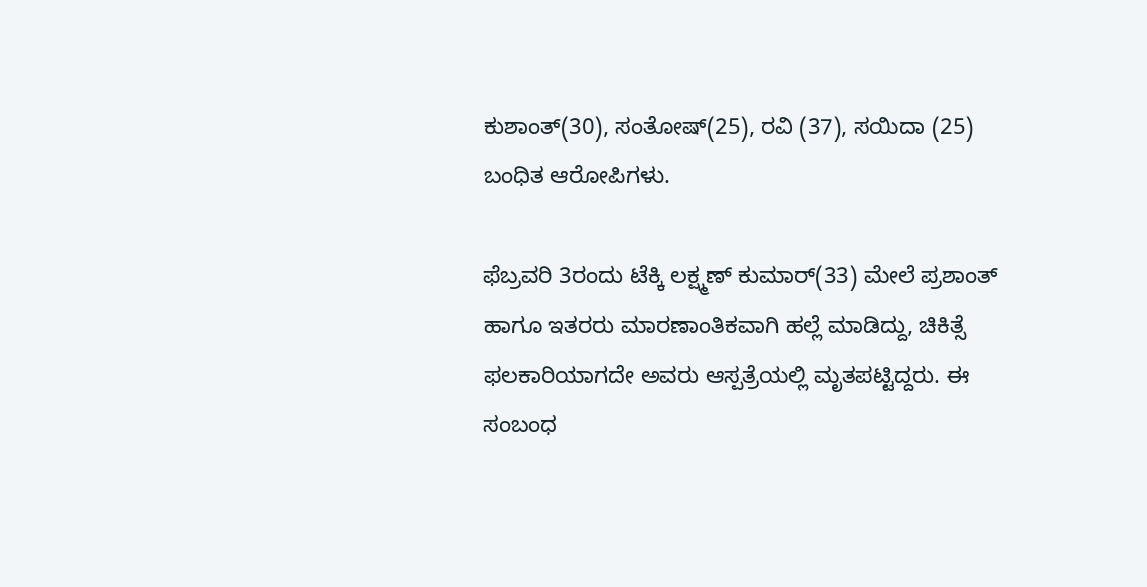ಕುಶಾಂತ್(30), ಸಂತೋಷ್(25), ರವಿ (37), ಸಯಿದಾ (25) ಬಂಧಿತ ಆರೋಪಿಗಳು.

ಫೆಬ್ರವರಿ 3ರಂದು ಟೆಕ್ಕಿ ಲಕ್ಷ್ಮಣ್ ಕುಮಾರ್(33) ಮೇಲೆ ಪ್ರಶಾಂತ್ ಹಾಗೂ ಇತರರು ಮಾರಣಾಂತಿಕವಾಗಿ ಹಲ್ಲೆ ಮಾಡಿದ್ದು, ಚಿಕಿತ್ಸೆ ಫಲಕಾರಿಯಾಗದೇ ಅವರು ಆಸ್ಪತ್ರೆಯಲ್ಲಿ ಮೃತಪಟ್ಟಿದ್ದರು. ಈ ಸಂಬಂಧ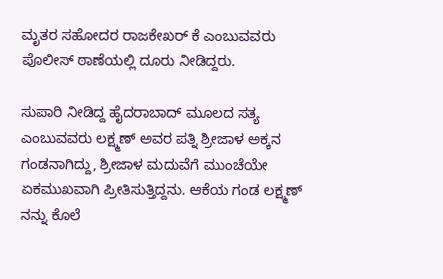ಮೃತರ ಸಹೋದರ ರಾಜಕೇಖರ್ ಕೆ ಎಂಬುವವರು ಪೊಲೀಸ್ ಠಾಣೆಯಲ್ಲಿ ದೂರು ನೀಡಿದ್ದರು.

ಸುಪಾರಿ ನೀಡಿದ್ದ ಹೈದರಾಬಾದ್ ಮೂಲದ ಸತ್ಯ ಎಂಬುವವರು ಲಕ್ಷ್ಮಣ್ ಅವರ ಪತ್ನಿ ಶ್ರೀಜಾಳ ಅಕ್ಕನ ಗಂಡನಾಗಿದ್ದು, ಶ್ರೀಜಾಳ ಮದುವೆಗೆ ಮುಂಚೆಯೇ ಏಕಮುಖವಾಗಿ ಪ್ರೀತಿಸುತ್ತಿದ್ದನು. ಆಕೆಯ ಗಂಡ ಲಕ್ಷ್ಮಣ್ ನನ್ನು ಕೊಲೆ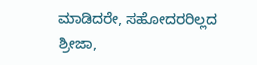ಮಾಡಿದರೇ, ಸಹೋದರರಿಲ್ಲದ ಶ್ರೀಜಾ,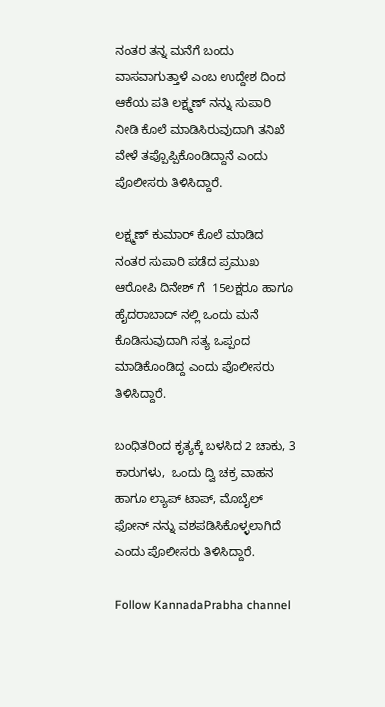ನಂತರ ತನ್ನ ಮನೆಗೆ ಬಂದು ವಾಸವಾಗುತ್ತಾಳೆ ಎಂಬ ಉದ್ದೇಶ ದಿಂದ ಆಕೆಯ ಪತಿ ಲಕ್ಷ್ಮಣ್ ನನ್ನು ಸುಪಾರಿ ನೀಡಿ‌ ಕೊಲೆ‌ ಮಾಡಿಸಿರುವುದಾಗಿ ತನಿಖೆ ವೇಳೆ ತಪ್ಪೊಪ್ಪಿಕೊಂಡಿದ್ದಾನೆ ಎಂದು ಪೊಲೀಸರು ತಿಳಿಸಿದ್ದಾರೆ.

ಲಕ್ಷ್ಮಣ್ ಕುಮಾರ್ ಕೊಲೆ ಮಾಡಿದ ನಂತರ ಸುಪಾರಿ ಪಡೆದ ಪ್ರಮುಖ ಆರೋಪಿ ದಿನೇಶ್ ಗೆ  15ಲಕ್ಷರೂ ಹಾಗೂ ಹೈದರಾಬಾದ್ ನಲ್ಲಿ ಒಂದು ಮನೆ ಕೊಡಿಸುವುದಾಗಿ ಸತ್ಯ ಒಪ್ಪಂದ ಮಾಡಿಕೊಂಡಿದ್ದ ಎಂದು ಪೊಲೀಸರು ತಿಳಿಸಿದ್ದಾರೆ.

ಬಂಧಿತರಿಂದ ಕೃತ್ಯಕ್ಕೆ ಬಳಸಿದ 2 ಚಾಕು, 3 ಕಾರುಗಳು,  ಒಂದು ದ್ವಿ ಚಕ್ರ ವಾಹನ ಹಾಗೂ ಲ್ಯಾಪ್ ಟಾಪ್, ಮೊಬೈಲ್ ಫೋನ್ ನನ್ನು ವಶಪಡಿಸಿಕೊಳ್ಳಲಾಗಿದೆ ಎಂದು ಪೊಲೀಸರು ತಿಳಿಸಿದ್ದಾರೆ.

Follow KannadaPrabha channel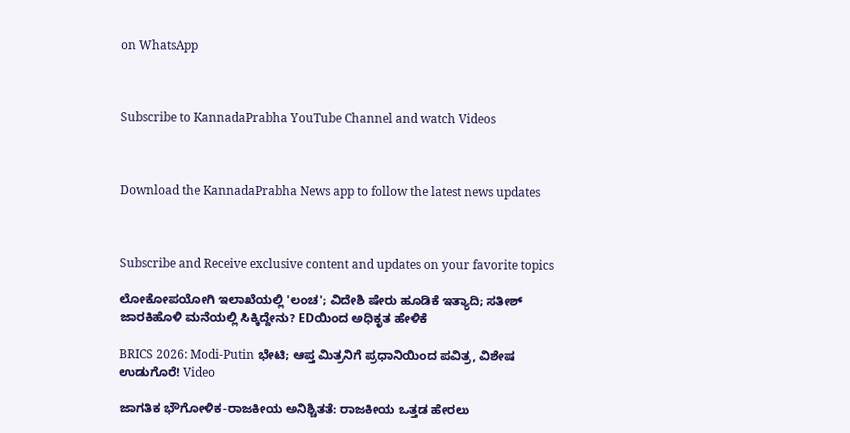on WhatsApp



Subscribe to KannadaPrabha YouTube Channel and watch Videos



Download the KannadaPrabha News app to follow the latest news updates



Subscribe and Receive exclusive content and updates on your favorite topics

ಲೋಕೋಪಯೋಗಿ ಇಲಾಖೆಯಲ್ಲಿ 'ಲಂಚ'; ವಿದೇಶಿ ಷೇರು ಹೂಡಿಕೆ ಇತ್ಯಾದಿ; ಸತೀಶ್ ಜಾರಕಿಹೊಳಿ ಮನೆಯಲ್ಲಿ ಸಿಕ್ಕಿದ್ದೇನು? EDಯಿಂದ ಅಧಿಕೃತ ಹೇಳಿಕೆ

BRICS 2026: Modi-Putin ಭೇಟಿ; ಆಪ್ತ ಮಿತ್ರನಿಗೆ ಪ್ರಧಾನಿಯಿಂದ ಪವಿತ್ರ, ವಿಶೇಷ ಉಡುಗೊರೆ! Video

ಜಾಗತಿಕ ಭೌಗೋಳಿಕ-ರಾಜಕೀಯ ಅನಿಶ್ಚಿತತೆ: ರಾಜಕೀಯ ಒತ್ತಡ ಹೇರಲು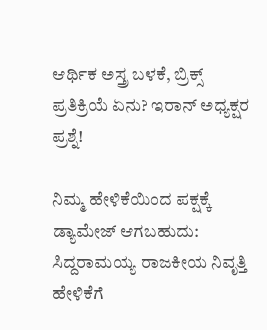ಆರ್ಥಿಕ ಅಸ್ತ್ರ ಬಳಕೆ, ಬ್ರಿಕ್ಸ್ ಪ್ರತಿಕ್ರಿಯೆ ಏನು? ಇರಾನ್ ಅಧ್ಯಕ್ಷರ ಪ್ರಶ್ನೆ!

ನಿಮ್ಮ ಹೇಳಿಕೆಯಿಂದ ಪಕ್ಷಕ್ಕೆ ಡ್ಯಾಮೇಜ್ ಆಗಬಹುದು: ಸಿದ್ದರಾಮಯ್ಯ ರಾಜಕೀಯ ನಿವೃತ್ತಿ ಹೇಳಿಕೆಗೆ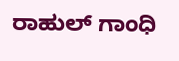ರಾಹುಲ್ ಗಾಂಧಿ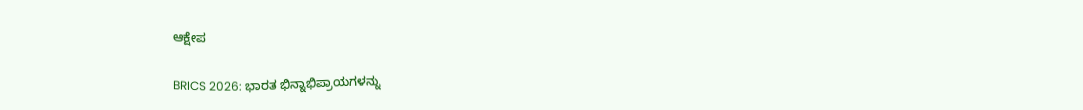ಆಕ್ಷೇಪ

BRICS 2026: ಭಾರತ ಭಿನ್ನಾಭಿಪ್ರಾಯಗಳನ್ನು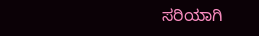ಸರಿಯಾಗಿ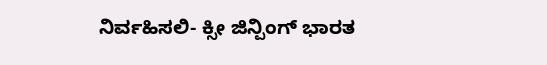ನಿರ್ವಹಿಸಲಿ- ಕ್ಸೀ ಜಿನ್ಪಿಂಗ್ ಭಾರತ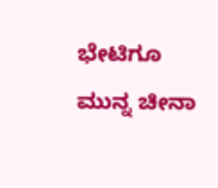ಭೇಟಿಗೂ ಮುನ್ನ ಚೀನಾ